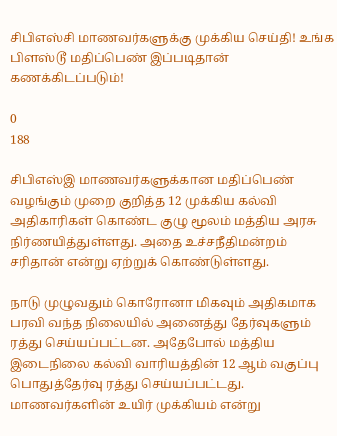சிபிஎஸ்சி மாணவர்களுக்கு முக்கிய செய்தி! உங்க பிளஸ்டூ மதிப்பெண் இப்படிதான் கணக்கிடப்படும்!

0
188

சிபிஎஸ்இ மாணவர்களுக்கான மதிப்பெண் வழங்கும் முறை குறித்த 12 முக்கிய கல்வி அதிகாரிகள் கொண்ட குழு மூலம் மத்திய அரசு நிர்ணயித்துள்ளது. அதை உச்சநீதிமன்றம் சரிதான் என்று ஏற்றுக் கொண்டுள்ளது.

நாடு முழுவதும் கொரோனா மிகவும் அதிகமாக பரவி வந்த நிலையில் அனைத்து தேர்வுகளும் ரத்து செய்யப்பட்டன. அதேபோல் மத்திய இடைநிலை கல்வி வாரியத்தின் 12 ஆம் வகுப்பு பொதுத்தேர்வு ரத்து செய்யப்பட்டது. மாணவர்களின் உயிர் முக்கியம் என்று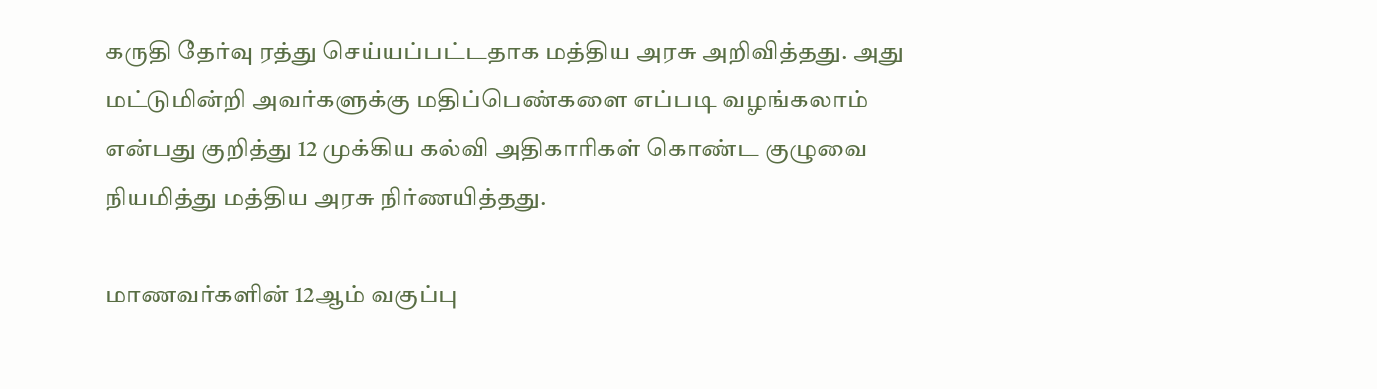கருதி தேர்வு ரத்து செய்யப்பட்டதாக மத்திய அரசு அறிவித்தது. அது மட்டுமின்றி அவர்களுக்கு மதிப்பெண்களை எப்படி வழங்கலாம் என்பது குறித்து 12 முக்கிய கல்வி அதிகாரிகள் கொண்ட குழுவை நியமித்து மத்திய அரசு நிர்ணயித்தது.

மாணவர்களின் 12ஆம் வகுப்பு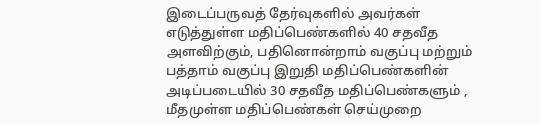இடைப்பருவத் தேர்வுகளில் அவர்கள் எடுத்துள்ள மதிப்பெண்களில் 40 சதவீத அளவிற்கும், பதினொன்றாம் வகுப்பு மற்றும் பத்தாம் வகுப்பு இறுதி மதிப்பெண்களின் அடிப்படையில் 30 சதவீத மதிப்பெண்களும் , மீதமுள்ள மதிப்பெண்கள் செய்முறை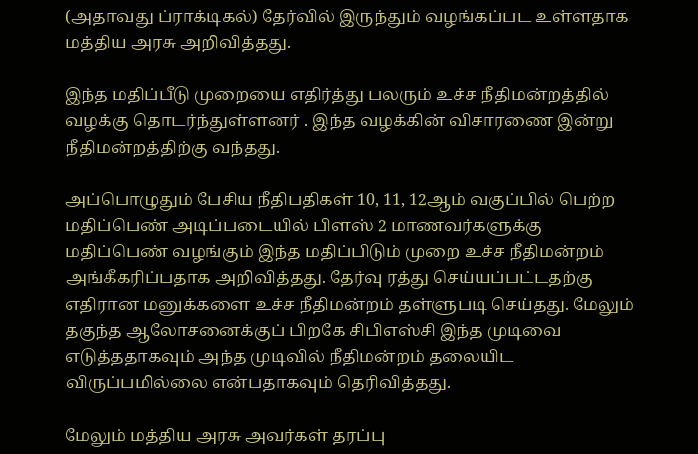(அதாவது ப்ராக்டிகல்) தேர்வில் இருந்தும் வழங்கப்பட உள்ளதாக மத்திய அரசு அறிவித்தது.

இந்த மதிப்பீடு முறையை எதிர்த்து பலரும் உச்ச நீதிமன்றத்தில் வழக்கு தொடர்ந்துள்ளனர் . இந்த வழக்கின் விசாரணை இன்று நீதிமன்றத்திற்கு வந்தது.

அப்பொழுதும் பேசிய நீதிபதிகள் 10, 11, 12ஆம் வகுப்பில் பெற்ற மதிப்பெண் அடிப்படையில் பிளஸ் 2 மாணவர்களுக்கு மதிப்பெண் வழங்கும் இந்த மதிப்பிடும் முறை உச்ச நீதிமன்றம் அங்கீகரிப்பதாக அறிவித்தது. தேர்வு ரத்து செய்யப்பட்டதற்கு எதிரான மனுக்களை உச்ச நீதிமன்றம் தள்ளுபடி செய்தது. மேலும் தகுந்த ஆலோசனைக்குப் பிறகே சிபிஎஸ்சி இந்த முடிவை எடுத்ததாகவும் அந்த முடிவில் நீதிமன்றம் தலையிட விருப்பமில்லை என்பதாகவும் தெரிவித்தது.

மேலும் மத்திய அரசு அவர்கள் தரப்பு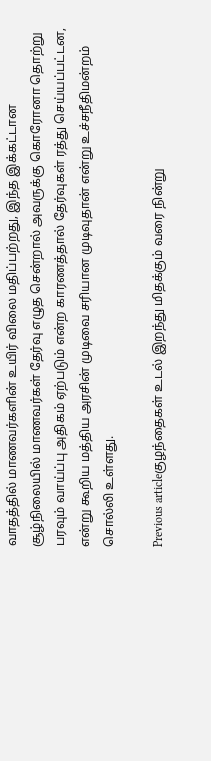வாதத்தில் மாணவர்களின் உயிர் விலை மதிப்பற்றது, இந்த இக்கட்டான சூழ்நிலையில் மாணவர்கள் தேர்வு எழுத சென்றால் அவருக்கு கொரோனா தொற்று பரவும் வாய்ப்பு அதிகம் ஏற்படும் என்ற காரணத்தால் தேர்வுகள் ரத்து செய்யப்பட்டன, என்று கூறிய மத்திய அரசின் முடிவை சரியான முடிவுதான் என்று உச்சநீதிமன்றம் சொல்லி உள்ளது.

Previous articleகுழந்தைகள் உடல் இறந்து மிதக்கும் வரை நின்று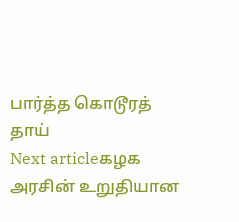பார்த்த கொடூரத் தாய்
Next articleகழக அரசின் உறுதியான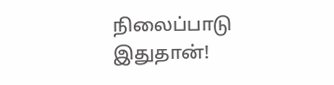நிலைப்பாடு இதுதான்!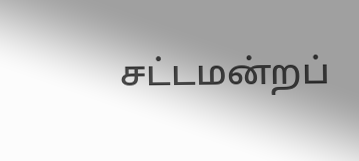சட்டமன்றப்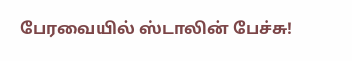பேரவையில் ஸ்டாலின் பேச்சு!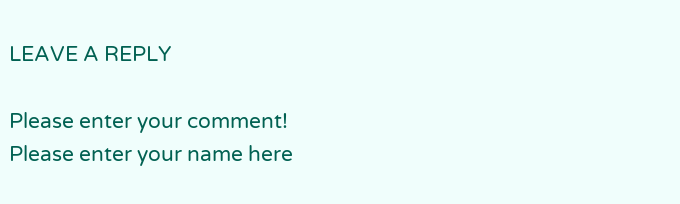LEAVE A REPLY

Please enter your comment!
Please enter your name here